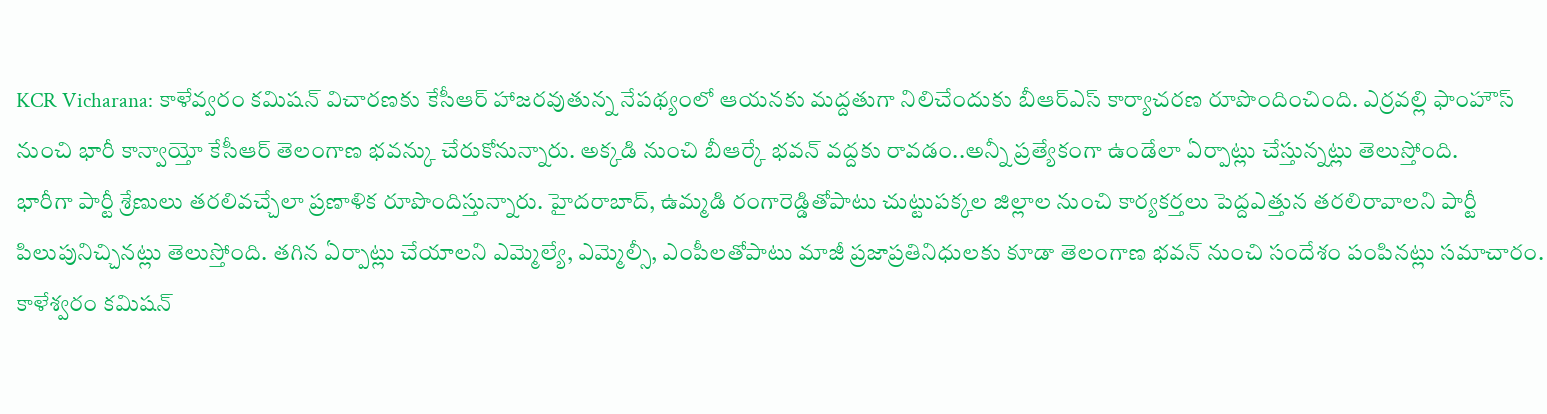KCR Vicharana: కాళేవ్వరం కమిషన్ విచారణకు కేసీఆర్ హాజరవుతున్న నేపథ్యంలో ఆయనకు మద్దతుగా నిలిచేందుకు బీఆర్ఎస్ కార్యాచరణ రూపొందించింది. ఎర్రవల్లి ఫాంహౌస్ నుంచి భారీ కాన్వాయ్తో కేసీఆర్ తెలంగాణ భవన్కు చేరుకోనున్నారు. అక్కడి నుంచి బీఆర్కే భవన్ వద్దకు రావడం..అన్నీ ప్రత్యేకంగా ఉండేలా ఏర్పాట్లు చేస్తున్నట్లు తెలుస్తోంది.
భారీగా పార్టీ శ్రేణులు తరలివచ్చేలా ప్రణాళిక రూపొందిస్తున్నారు. హైదరాబాద్, ఉమ్మడి రంగారెడ్డితోపాటు చుట్టుపక్కల జిల్లాల నుంచి కార్యకర్తలు పెద్దఎత్తున తరలిరావాలని పార్టీ పిలుపునిచ్చినట్లు తెలుస్తోంది. తగిన ఏర్పాట్లు చేయాలని ఎమ్మెల్యే, ఎమ్మెల్సీ, ఎంపీలతోపాటు మాజీ ప్రజాప్రతినిధులకు కూడా తెలంగాణ భవన్ నుంచి సందేశం పంపినట్లు సమాచారం.
కాళేశ్వరం కమిషన్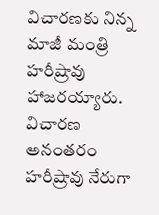విచారణకు నిన్న మాజీ మంత్రి హరీష్రావు హాజరయ్యారు. విచారణ అనంతరం హరీష్రావు నేరుగా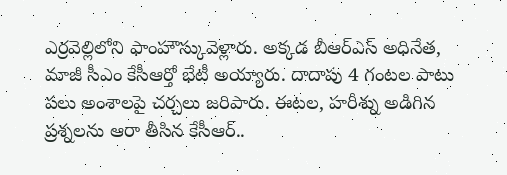ఎర్రవెల్లిలోని ఫాంహౌస్కువెళ్లారు. అక్కడ బీఆర్ఎస్ అధినేత, మాజీ సీఎం కేసీఆర్తో భేటీ అయ్యారు. దాదాపు 4 గంటల పాటు పలు అంశాలపై చర్చలు జరిపారు. ఈటల, హరీశ్ను అడిగిన ప్రశ్నలను ఆరా తీసిన కేసీఆర్..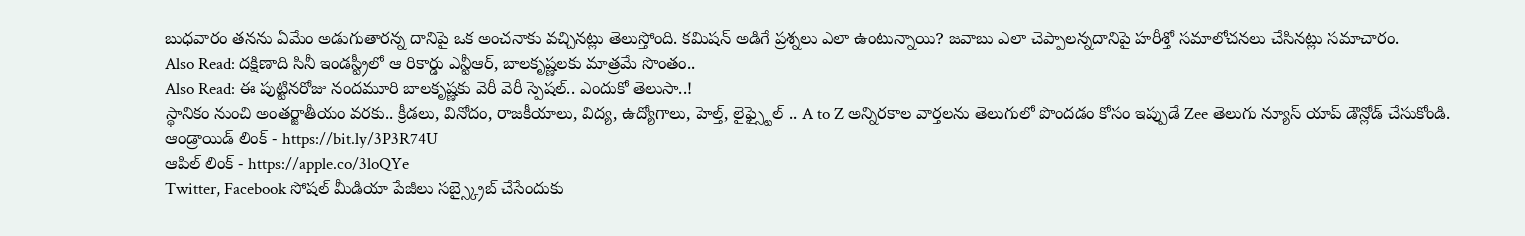బుధవారం తనను ఏమేం అడుగుతారన్న దానిపై ఒక అంచనాకు వచ్చినట్లు తెలుస్తోంది. కమిషన్ అడిగే ప్రశ్నలు ఎలా ఉంటున్నాయి? జవాబు ఎలా చెప్పాలన్నదానిపై హరీశ్తో సమాలోచనలు చేసినట్లు సమాచారం.
Also Read: దక్షిణాది సినీ ఇండస్ట్రీలో ఆ రికార్డు ఎన్టీఆర్, బాలకృష్ణలకు మాత్రమే సొంతం..
Also Read: ఈ పుట్టినరోజు నందమూరి బాలకృష్ణకు వెరీ వెరీ స్పెషల్.. ఎందుకో తెలుసా..!
స్థానికం నుంచి అంతర్జాతీయం వరకు.. క్రీడలు, వినోదం, రాజకీయాలు, విద్య, ఉద్యోగాలు, హెల్త్, లైఫ్స్టైల్ .. A to Z అన్నిరకాల వార్తలను తెలుగులో పొందడం కోసం ఇప్పుడే Zee తెలుగు న్యూస్ యాప్ డౌన్లోడ్ చేసుకోండి.
ఆండ్రాయిడ్ లింక్ - https://bit.ly/3P3R74U
ఆపిల్ లింక్ - https://apple.co/3loQYe
Twitter, Facebook సోషల్ మీడియా పేజీలు సబ్స్క్రైబ్ చేసేందుకు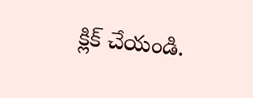క్లిక్ చేయండి.